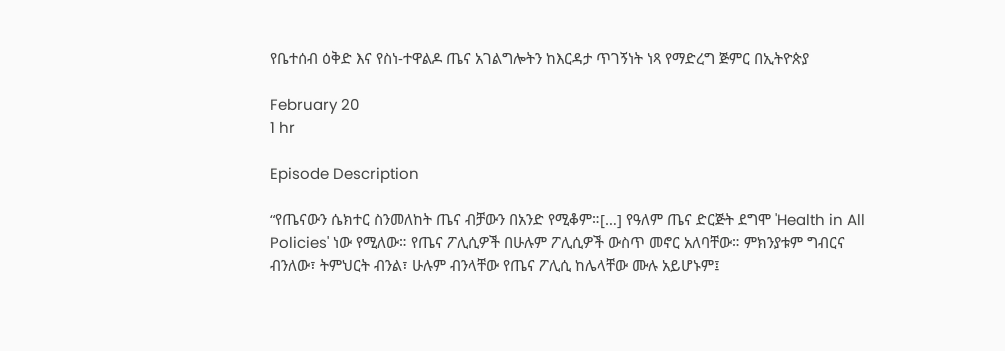የቤተሰብ ዕቅድ እና የስነ-ተዋልዶ ጤና አገልግሎትን ከእርዳታ ጥገኝነት ነጻ የማድረግ ጅምር በኢትዮጵያ

February 20
1 hr

Episode Description

“የጤናውን ሴክተር ስንመለከት ጤና ብቻውን በአንድ የሚቆም።[…] የዓለም ጤና ድርጅት ደግሞ 'Health in All Policies' ነው የሚለው። የጤና ፖሊሲዎች በሁሉም ፖሊሲዎች ውስጥ መኖር አለባቸው። ምክንያቱም ግብርና ብንለው፣ ትምህርት ብንል፣ ሁሉም ብንላቸው የጤና ፖሊሲ ከሌላቸው ሙሉ አይሆኑም፤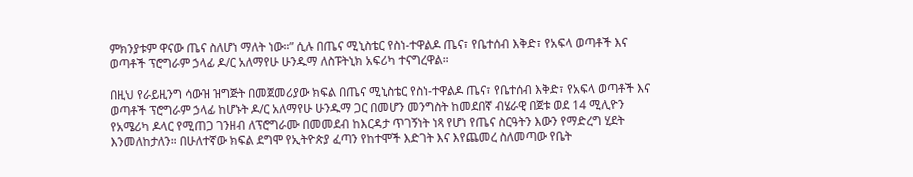ምክንያቱም ዋናው ጤና ስለሆነ ማለት ነው።” ሲሉ በጤና ሚኒስቴር የስነ-ተዋልዶ ጤና፣ የቤተሰብ እቅድ፣ የአፍላ ወጣቶች እና ወጣቶች ፕሮግራም ኃላፊ ዶ/ር አለማየሁ ሁንዱማ ለስፑትኒክ አፍሪካ ተናግረዋል።

በዚህ የራይዚንግ ሳውዝ ዝግጅት በመጀመሪያው ክፍል በጤና ሚኒስቴር የስነ-ተዋልዶ ጤና፣ የቤተሰብ እቅድ፣ የአፍላ ወጣቶች እና ወጣቶች ፕሮግራም ኃላፊ ከሆኑት ዶ/ር አለማየሁ ሁንዱማ ጋር በመሆን መንግስት ከመደበኛ ብሄራዊ በጀቱ ወደ 14 ሚሊዮን የአሜሪካ ዶላር የሚጠጋ ገንዘብ ለፕሮግራሙ በመመደብ ከእርዳታ ጥገኝነት ነጻ የሆነ የጤና ስርዓትን እውን የማድረግ ሂደት እንመለከታለን። በሁለተኛው ክፍል ደግሞ የኢትዮጵያ ፈጣን የከተሞች እድገት እና እየጨመረ ስለመጣው የቤት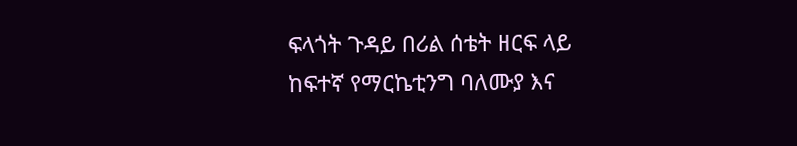ፍላጎት ጉዳይ በሪል ሰቴት ዘርፍ ላይ ከፍተኛ የማርኬቲንግ ባለሙያ እና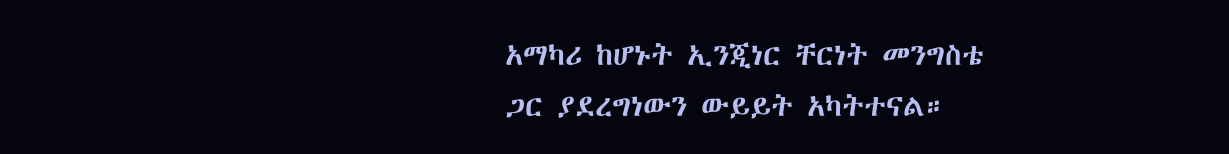አማካሪ ከሆኑት ኢንጂነር ቸርነት መንግስቴ ጋር ያደረግነውን ውይይት አካትተናል።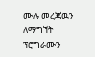ሙሉ መረጃዉን ለማግኘት ፕሮግራሙን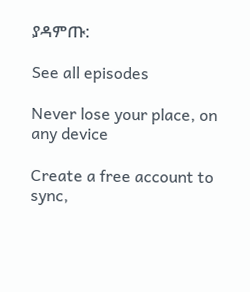ያዳምጡ:

See all episodes

Never lose your place, on any device

Create a free account to sync,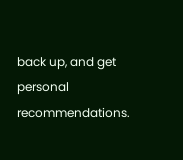back up, and get personal recommendations.